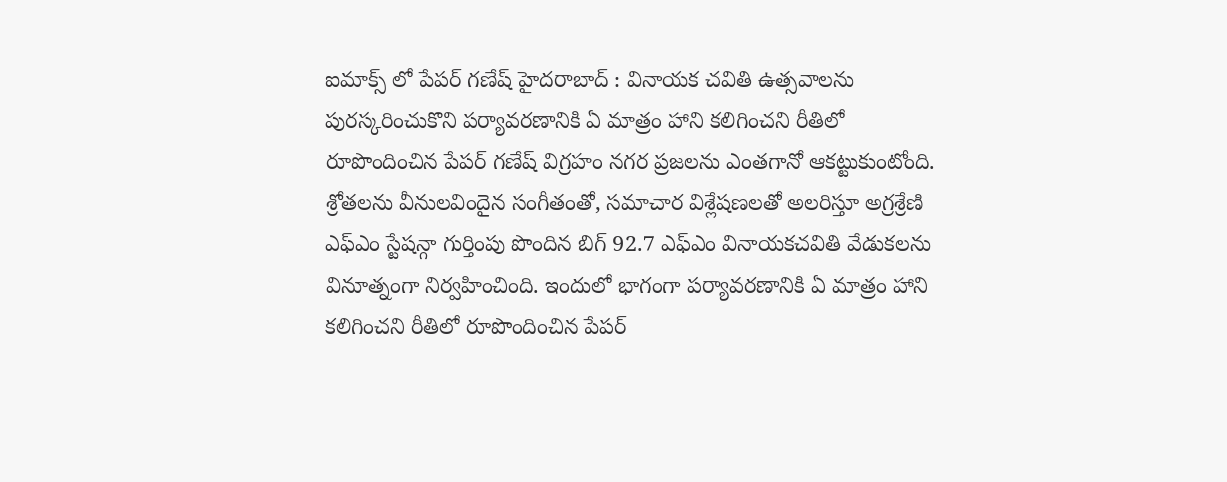ఐమాక్స్ లో పేపర్ గణేష్ హైదరాబాద్ : వినాయక చవితి ఉత్సవాలను పురస్కరించుకొని పర్యావరణానికి ఏ మాత్రం హాని కలిగించని రీతిలో రూపొందించిన పేపర్ గణేష్ విగ్రహం నగర ప్రజలను ఎంతగానో ఆకట్టుకుంటోంది. శ్రోతలను వీనులవిందైన సంగీతంతో, సమాచార విశ్లేషణలతో అలరిస్తూ అగ్రశ్రేణి ఎఫ్ఎం స్టేషన్గా గుర్తింపు పొందిన బిగ్ 92.7 ఎఫ్ఎం వినాయకచవితి వేడుకలను వినూత్నంగా నిర్వహించింది. ఇందులో భాగంగా పర్యావరణానికి ఏ మాత్రం హాని కలిగించని రీతిలో రూపొందించిన పేపర్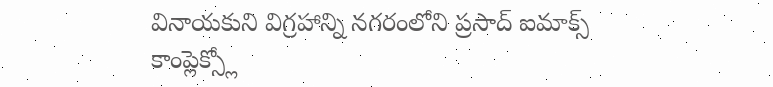వినాయకుని విగ్రహాన్ని నగరంలోని ప్రసాద్ ఐమాక్స్ కాంప్లెక్స్లో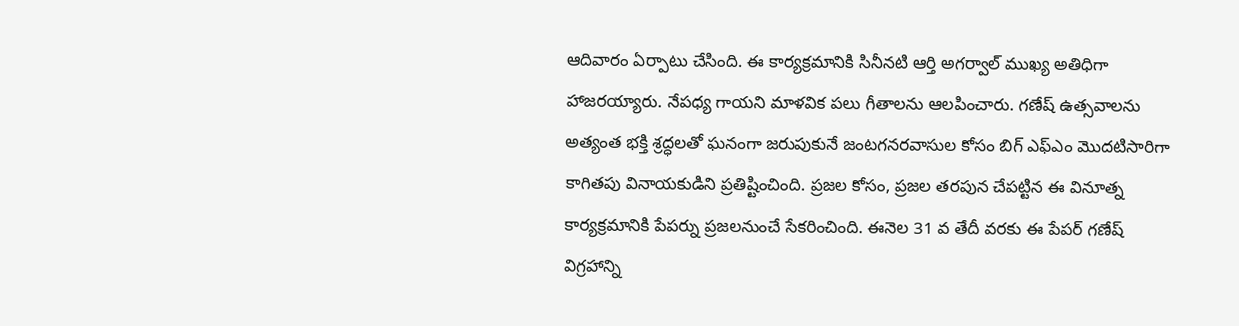ఆదివారం ఏర్పాటు చేసింది. ఈ కార్యక్రమానికి సినీనటి ఆర్తి అగర్వాల్ ముఖ్య అతిధిగా హాజరయ్యారు. నేపధ్య గాయని మాళవిక పలు గీతాలను ఆలపించారు. గణేష్ ఉత్సవాలను అత్యంత భక్తి శ్రద్ధలతో ఘనంగా జరుపుకునే జంటగనరవాసుల కోసం బిగ్ ఎఫ్ఎం మొదటిసారిగా కాగితపు వినాయకుడిని ప్రతిష్టించింది. ప్రజల కోసం, ప్రజల తరపున చేపట్టిన ఈ వినూత్న కార్యక్రమానికి పేపర్ను ప్రజలనుంచే సేకరించింది. ఈనెల 31 వ తేదీ వరకు ఈ పేపర్ గణేష్ విగ్రహాన్ని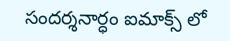సందర్శనార్ధం ఐమాక్స్ లో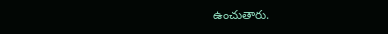ఉంచుతారు.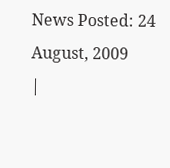News Posted: 24 August, 2009
|